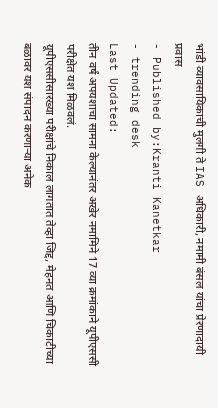भांडी व्यावसायिकाची मुलगी ते IAS अधिकारी, नमामी बंसल यांचा प्रेरणादायी प्रवास
- Published by:Kranti Kanetkar
- trending desk
Last Updated:
तीन वर्षं अपयशाचा सामना केल्यानंतर अखेर नमामिने 17 व्या क्रमांकाने यूपीएससी परीक्षेत यश मिळवलं.
यूपीएससीसारख्या परीक्षांचे निकाल लागतात तेव्हा जिद्द, मेहनत आणि चिकाटीच्या बळावर यश संपादन करणाऱ्या अनेक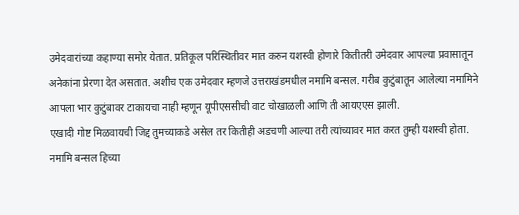उमेदवारांच्या कहाण्या समोर येतात. प्रतिकूल परिस्थितीवर मात करुन यशस्वी होणारे कितीतरी उमेदवार आपल्या प्रवासातून अनेकांना प्रेरणा देत असतात. अशीच एक उमेदवार म्हणजे उत्तराखंडमधील नमामि बन्सल. गरीब कुटुंबातून आलेल्या नमामिने आपला भार कुटुंबावर टाकायचा नाही म्हणून यूपीएससीची वाट चोखाळली आणि ती आयएएस झाली.
एखादी गोष्ट मिळवायची जिद्द तुमच्याकडे असेल तर कितीही अडचणी आल्या तरी त्यांच्यावर मात करत तुम्ही यशस्वी होता. नमामि बन्सल हिच्या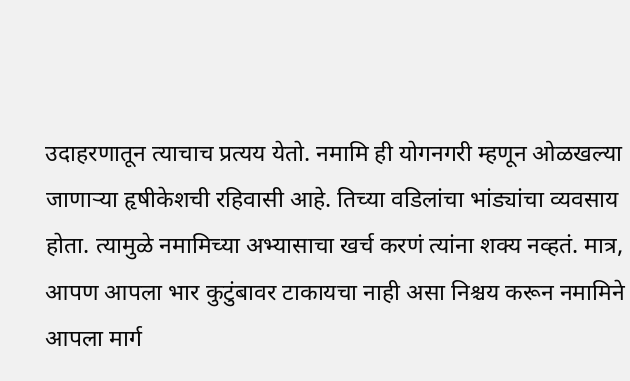उदाहरणातून त्याचाच प्रत्यय येतो. नमामि ही योगनगरी म्हणून ओळखल्या
जाणाऱ्या हृषीकेशची रहिवासी आहे. तिच्या वडिलांचा भांड्यांचा व्यवसाय होता. त्यामुळे नमामिच्या अभ्यासाचा खर्च करणं त्यांना शक्य नव्हतं. मात्र, आपण आपला भार कुटुंबावर टाकायचा नाही असा निश्चय करून नमामिने आपला मार्ग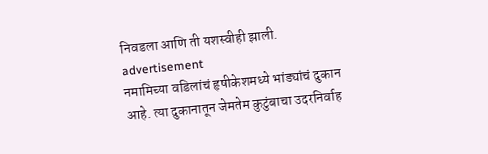निवडला आणि ती यशस्वीही झाली.
advertisement
नमामिच्या वडिलांचं हृषीकेशमध्ये भांड्यांचं दुकान आहे. त्या दुकानातून जेमतेम कुटुंबाचा उदरनिर्वाह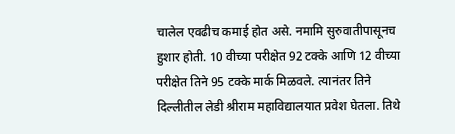चालेल एवढीच कमाई होत असे. नमामि सुरुवातीपासूनच हुशार होती. 10 वीच्या परीक्षेत 92 टक्के आणि 12 वीच्या परीक्षेत तिने 95 टक्के मार्क मिळवले. त्यानंतर तिने दिल्लीतील लेडी श्रीराम महाविद्यालयात प्रवेश घेतला. तिथे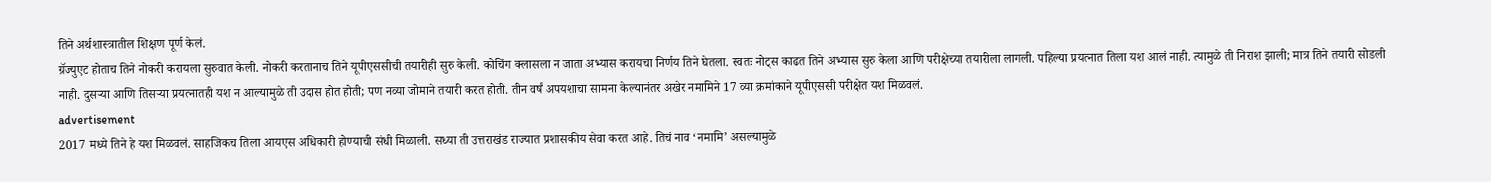तिने अर्थशास्त्रातील शिक्षण पूर्ण केलं.
ग्रॅज्युएट होताच तिने नोकरी करायला सुरुवात केली. नोकरी करतानाच तिने यूपीएससीची तयारीही सुरु केली. कोचिंग क्लासला न जाता अभ्यास करायचा निर्णय तिने घेतला. स्वतः नोट्स काढत तिने अभ्यास सुरु केला आणि परीक्षेच्या तयारीला लागली. पहिल्या प्रयत्नात तिला यश आलं नाही. त्यामुळे ती निराश झाली; मात्र तिने तयारी सोडली नाही. दुसऱ्या आणि तिसऱ्या प्रयत्नातही यश न आल्यामुळे ती उदास होत होती; पण नव्या जोमाने तयारी करत होती. तीन वर्षं अपयशाचा सामना केल्यानंतर अखेर नमामिने 17 व्या क्रमांकाने यूपीएससी परीक्षेत यश मिळवलं.
advertisement
2017 मध्ये तिने हे यश मिळवलं. साहजिकच तिला आयएस अधिकारी होण्याची संधी मिळाली. सध्या ती उत्तराखंड राज्यात प्रशासकीय सेवा करत आहे. तिचं नाव ‘नमामि’ असल्यामुळे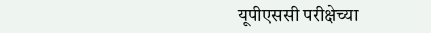यूपीएससी परीक्षेच्या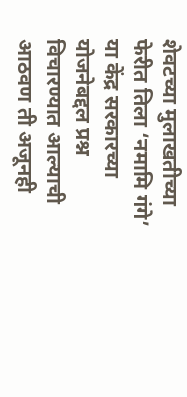शेवटच्या मुलाखतीच्या फेरीत तिला ‘नमामि गंगे’ या केंद्र सरकारच्या योजनेबद्दल प्रश्न विचारण्यात आल्याची आठवण ती अजूनही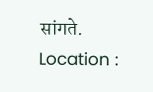सांगते.
Location :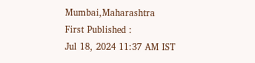Mumbai,Maharashtra
First Published :
Jul 18, 2024 11:37 AM IST